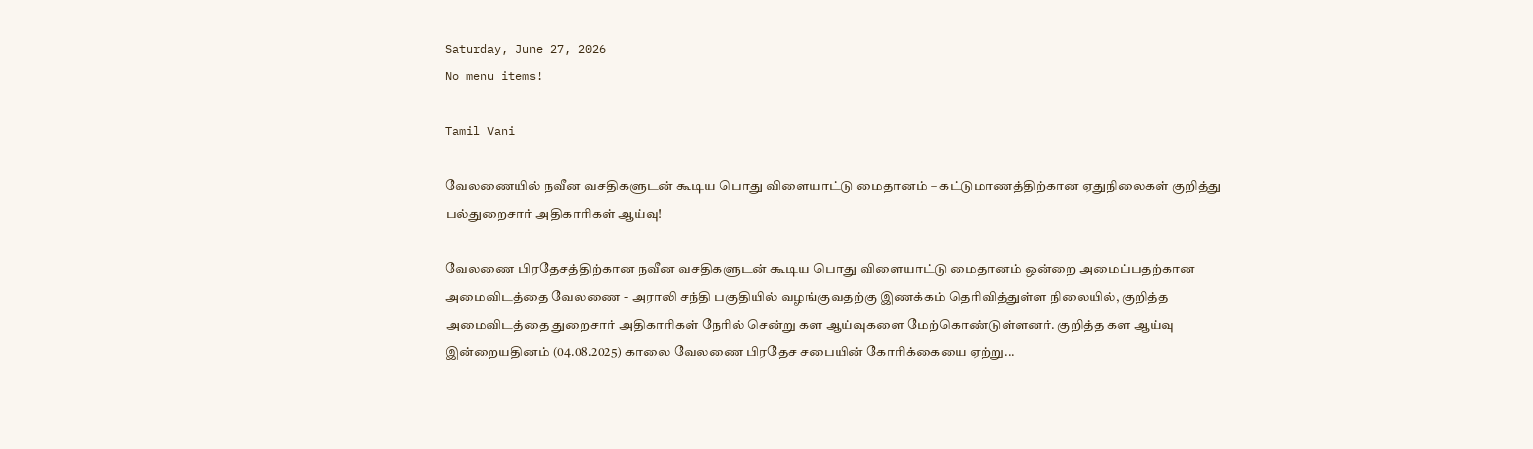Saturday, June 27, 2026
No menu items!

Tamil Vani

வேலணையில் நவீன வசதிகளுடன் கூடிய பொது விளையாட்டு மைதானம் – கட்டுமாணத்திற்கான ஏதுநிலைகள் குறித்து பல்துறைசார் அதிகாரிகள் ஆய்வு!

வேலணை பிரதேசத்திற்கான நவீன வசதிகளுடன் கூடிய பொது விளையாட்டு மைதானம் ஒன்றை அமைப்பதற்கான அமைவிடத்தை வேலணை - அராலி சந்தி பகுதியில் வழங்குவதற்கு இணக்கம் தெரிவித்துள்ள நிலையில், குறித்த அமைவிடத்தை துறைசார் அதிகாரிகள் நேரில் சென்று கள ஆய்வுகளை மேற்கொண்டுள்ளனர். குறித்த கள ஆய்வு இன்றையதினம் (04.08.2025) காலை வேலணை பிரதேச சபையின் கோரிக்கையை ஏற்று...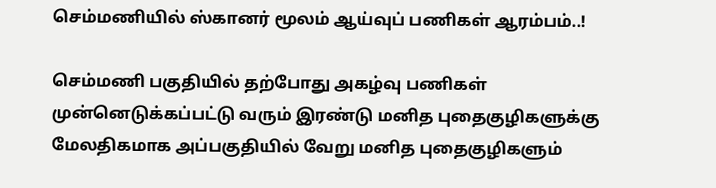செம்மணியில் ஸ்கானர் மூலம் ஆய்வுப் பணிகள் ஆரம்பம்..!

செம்மணி பகுதியில் தற்போது அகழ்வு பணிகள் முன்னெடுக்கப்பட்டு வரும் இரண்டு மனித புதைகுழிகளுக்கு மேலதிகமாக அப்பகுதியில் வேறு மனித புதைகுழிகளும்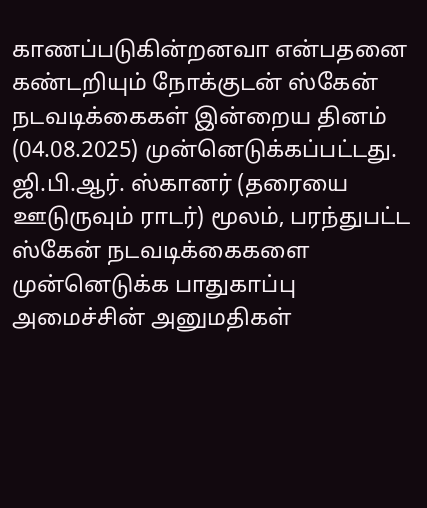காணப்படுகின்றனவா என்பதனை கண்டறியும் நோக்குடன் ஸ்கேன் நடவடிக்கைகள் இன்றைய தினம் (04.08.2025) முன்னெடுக்கப்பட்டது. ஜி.பி.ஆர். ஸ்கானர் (தரையை ஊடுருவும் ராடர்) மூலம், பரந்துபட்ட ஸ்கேன் நடவடிக்கைகளை முன்னெடுக்க பாதுகாப்பு அமைச்சின் அனுமதிகள்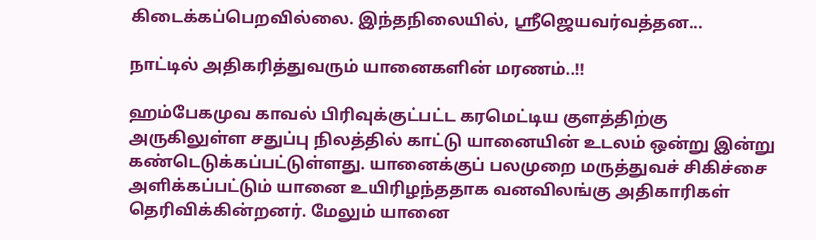கிடைக்கப்பெறவில்லை. இந்தநிலையில், ஶ்ரீஜெயவர்வத்தன...

நாட்டில் அதிகரித்துவரும் யானைகளின் மரணம்..!!

ஹம்பேகமுவ காவல் பிரிவுக்குட்பட்ட கரமெட்டிய குளத்திற்கு அருகிலுள்ள சதுப்பு நிலத்தில் காட்டு யானையின் உடலம் ஒன்று இன்று கண்டெடுக்கப்பட்டுள்ளது. யானைக்குப் பலமுறை மருத்துவச் சிகிச்சை அளிக்கப்பட்டும் யானை உயிரிழந்ததாக வனவிலங்கு அதிகாரிகள் தெரிவிக்கின்றனர். மேலும் யானை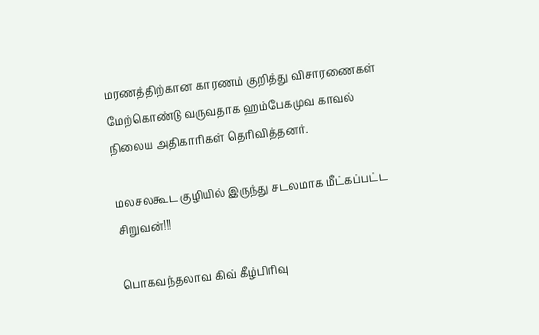மரணத்திற்கான காரணம் குறித்து விசாரணைகள் மேற்கொண்டு வருவதாக ஹம்பேகமுவ காவல் நிலைய அதிகாரிகள் தெரிவித்தனர்.

மலசலகூட குழியில் இருந்து சடலமாக மீட்கப்பட்ட சிறுவன்!!!

பொகவந்தலாவ கிவ் கீழ்பிரிவு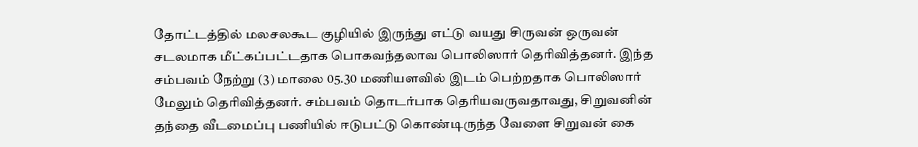தோட்டத்தில் மலசலகூட குழியில் இருந்து எட்டு வயது சிருவன் ஒருவன் சடலமாக மீட்கப்பட்டதாக பொகவந்தலாவ பொலிஸார் தெரிவித்தனர். இந்த சம்பவம் நேற்று (3) மாலை 05.30 மணியளவில் இடம் பெற்றதாக பொலிஸார் மேலும் தெரிவித்தனர். சம்பவம் தொடர்பாக தெரியவருவதாவது, சிறுவனின் தந்தை வீடமைப்பு பணியில் ஈடுபட்டு கொண்டிருந்த வேளை சிறுவன் கை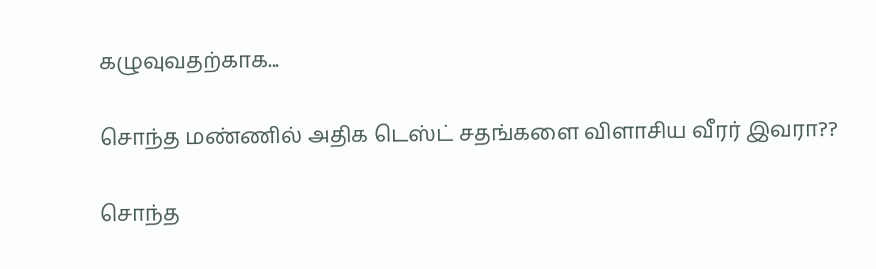கழுவுவதற்காக...

சொந்த மண்ணில் அதிக டெஸ்ட் சதங்களை விளாசிய வீரர் இவரா??

சொந்த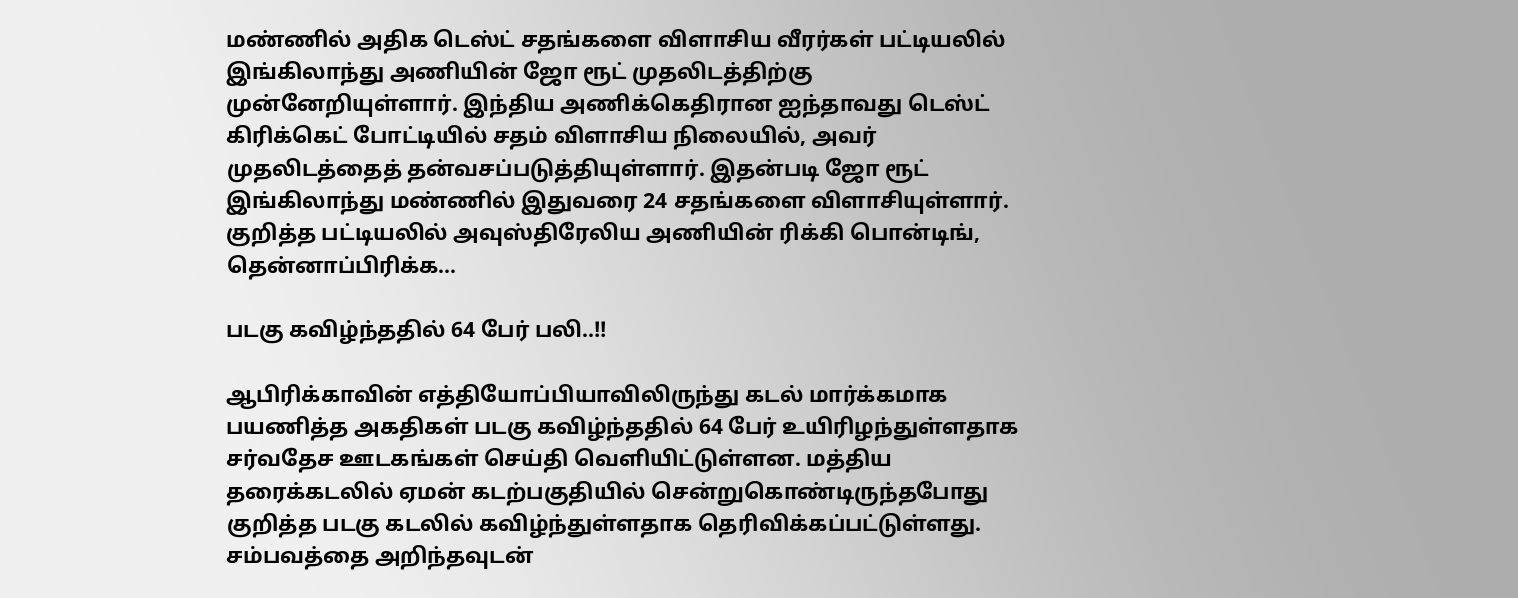மண்ணில் அதிக டெஸ்ட் சதங்களை விளாசிய வீரர்கள் பட்டியலில் இங்கிலாந்து அணியின் ஜோ ரூட் முதலிடத்திற்கு முன்னேறியுள்ளார். இந்திய அணிக்கெதிரான ஐந்தாவது டெஸ்ட் கிரிக்கெட் போட்டியில் சதம் விளாசிய நிலையில், அவர் முதலிடத்தைத் தன்வசப்படுத்தியுள்ளார். இதன்படி ஜோ ரூட் இங்கிலாந்து மண்ணில் இதுவரை 24 சதங்களை விளாசியுள்ளார். குறித்த பட்டியலில் அவுஸ்திரேலிய அணியின் ரிக்கி பொன்டிங், தென்னாப்பிரிக்க...

படகு கவிழ்ந்ததில் 64 பேர் பலி..!!

ஆபிரிக்காவின் எத்தியோப்பியாவிலிருந்து கடல் மார்க்கமாக பயணித்த அகதிகள் படகு கவிழ்ந்ததில் 64 பேர் உயிரிழந்துள்ளதாக சர்வதேச ஊடகங்கள் செய்தி வெளியிட்டுள்ளன. மத்திய தரைக்கடலில் ஏமன் கடற்பகுதியில் சென்றுகொண்டிருந்தபோது குறித்த படகு கடலில் கவிழ்ந்துள்ளதாக தெரிவிக்கப்பட்டுள்ளது. சம்பவத்தை அறிந்தவுடன்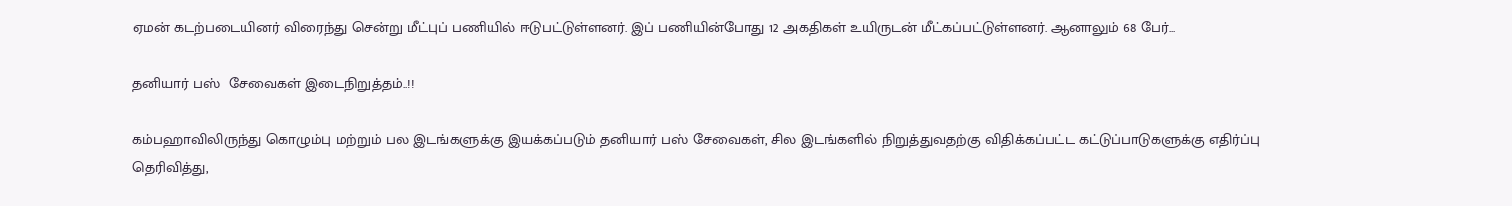ஏமன் கடற்படையினர் விரைந்து சென்று மீட்புப் பணியில் ஈடுபட்டுள்ளனர். இப் பணியின்போது 12 அகதிகள் உயிருடன் மீட்கப்பட்டுள்ளனர். ஆனாலும் 68 பேர்...

தனியார் பஸ்  சேவைகள் இடைநிறுத்தம்..!!

கம்பஹாவிலிருந்து கொழும்பு மற்றும் பல இடங்களுக்கு இயக்கப்படும் தனியார் பஸ் சேவைகள், சில இடங்களில் நிறுத்துவதற்கு விதிக்கப்பட்ட கட்டுப்பாடுகளுக்கு எதிர்ப்பு தெரிவித்து,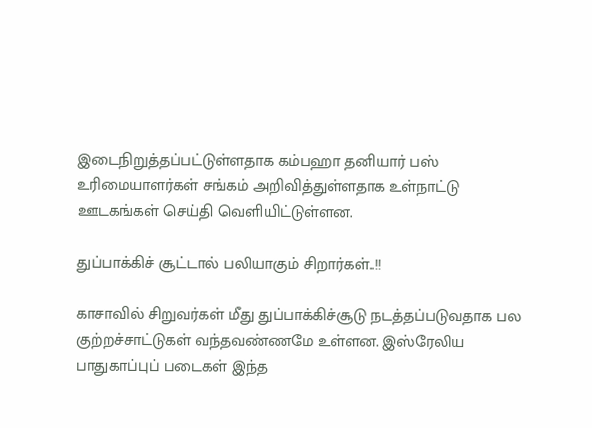இடைநிறுத்தப்பட்டுள்ளதாக கம்பஹா தனியார் பஸ்  உரிமையாளர்கள் சங்கம் அறிவித்துள்ளதாக உள்நாட்டு ஊடகங்கள் செய்தி வெளியிட்டுள்ளன.

துப்பாக்கிச் சூட்டால் பலியாகும் சிறார்கள்..!!

காசாவில் சிறுவர்கள் மீது துப்பாக்கிச்சூடு நடத்தப்படுவதாக பல குற்றச்சாட்டுகள் வந்தவண்ணமே உள்ளன. இஸ்ரேலிய பாதுகாப்புப் படைகள் இந்த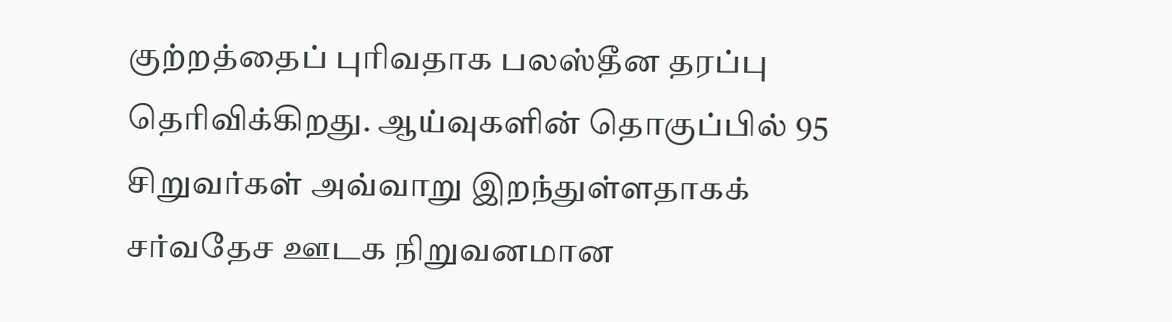குற்றத்தைப் புரிவதாக பலஸ்தீன தரப்பு தெரிவிக்கிறது. ஆய்வுகளின் தொகுப்பில் 95 சிறுவர்கள் அவ்வாறு இறந்துள்ளதாகக் சர்வதேச ஊடக நிறுவனமான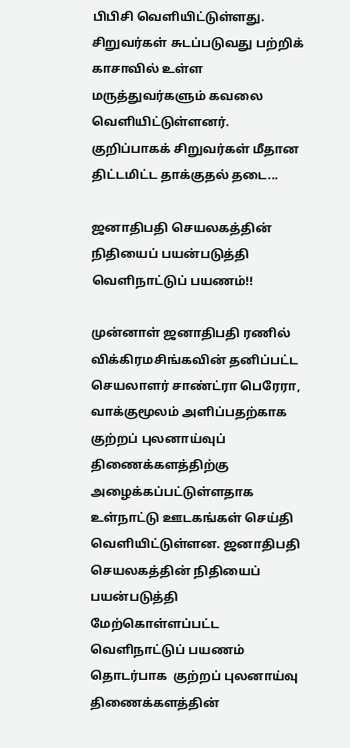பிபிசி வெளியிட்டுள்ளது. சிறுவர்கள் சுடப்படுவது பற்றிக் காசாவில் உள்ள மருத்துவர்களும் கவலை வெளியிட்டுள்ளனர். குறிப்பாகக் சிறுவர்கள் மீதான திட்டமிட்ட தாக்குதல் தடை...

ஜனாதிபதி செயலகத்தின் நிதியைப் பயன்படுத்தி வெளிநாட்டுப் பயணம்!!

முன்னாள் ஜனாதிபதி ரணில் விக்கிரமசிங்கவின் தனிப்பட்ட செயலாளர் சாண்ட்ரா பெரேரா, வாக்குமூலம் அளிப்பதற்காக குற்றப் புலனாய்வுப்  திணைக்களத்திற்கு அழைக்கப்பட்டுள்ளதாக உள்நாட்டு ஊடகங்கள் செய்தி வெளியிட்டுள்ளன. ஜனாதிபதி செயலகத்தின் நிதியைப் பயன்படுத்தி மேற்கொள்ளப்பட்ட வெளிநாட்டுப் பயணம் தொடர்பாக  குற்றப் புலனாய்வு திணைக்களத்தின்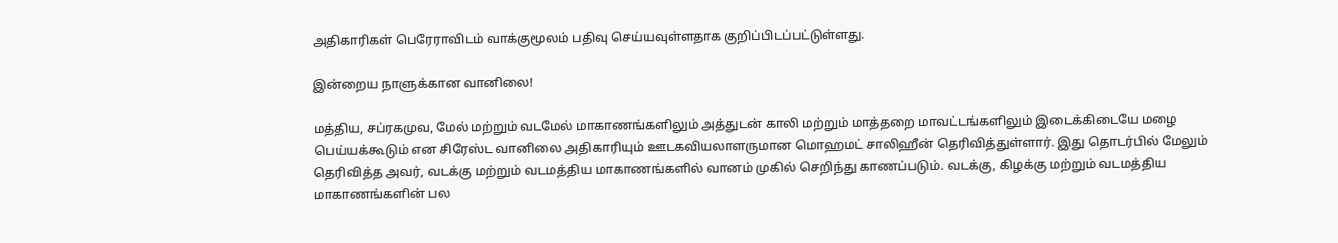அதிகாரிகள் பெரேராவிடம் வாக்குமூலம் பதிவு செய்யவுள்ளதாக குறிப்பிடப்பட்டுள்ளது.

இன்றைய நாளுக்கான வானிலை!

மத்திய, சப்ரகமுவ, மேல் மற்றும் வடமேல் மாகாணங்களிலும் அத்துடன் காலி மற்றும் மாத்தறை மாவட்டங்களிலும் இடைக்கிடையே மழை பெய்யக்கூடும் என சிரேஸ்ட வானிலை அதிகாரியும் ஊடகவியலாளருமான மொஹமட் சாலிஹீன் தெரிவித்துள்ளார். இது தொடர்பில் மேலும் தெரிவித்த அவர், வடக்கு மற்றும் வடமத்திய மாகாணங்களில் வானம் முகில் செறிந்து காணப்படும். வடக்கு, கிழக்கு மற்றும் வடமத்திய மாகாணங்களின் பல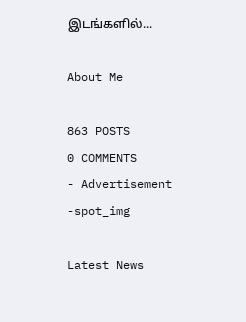இடங்களில்...

About Me

863 POSTS
0 COMMENTS
- Advertisement -spot_img

Latest News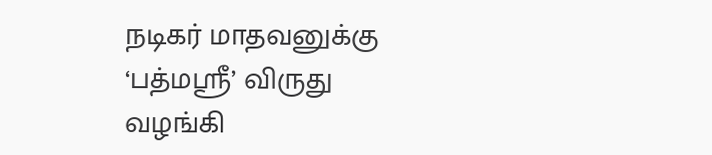நடிகர் மாதவனுக்கு ‘பத்மஸ்ரீ’ விருது வழங்கி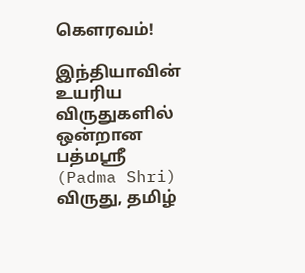கெளரவம்!

இந்தியாவின் உயரிய விருதுகளில் ஒன்றான பத்மஸ்ரீ (Padma Shri) விருது, தமிழ்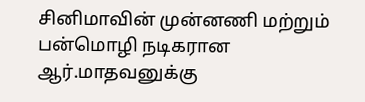சினிமாவின் முன்னணி மற்றும் பன்மொழி நடிகரான ஆர்.மாதவனுக்கு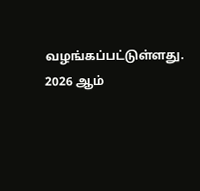வழங்கப்பட்டுள்ளது. 2026 ஆம்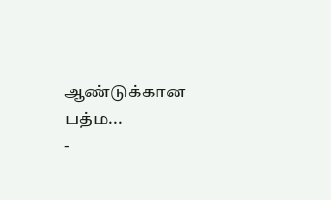ஆண்டுக்கான பத்ம...
-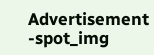Advertisement -spot_img